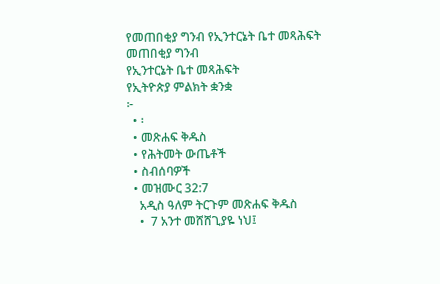የመጠበቂያ ግንብ የኢንተርኔት ቤተ መጻሕፍት
መጠበቂያ ግንብ
የኢንተርኔት ቤተ መጻሕፍት
የኢትዮጵያ ምልክት ቋንቋ
፦
  • ፡
  • መጽሐፍ ቅዱስ
  • የሕትመት ውጤቶች
  • ስብሰባዎች
  • መዝሙር 32:7
    አዲስ ዓለም ትርጉም መጽሐፍ ቅዱስ
    •  7 አንተ መሸሸጊያዬ ነህ፤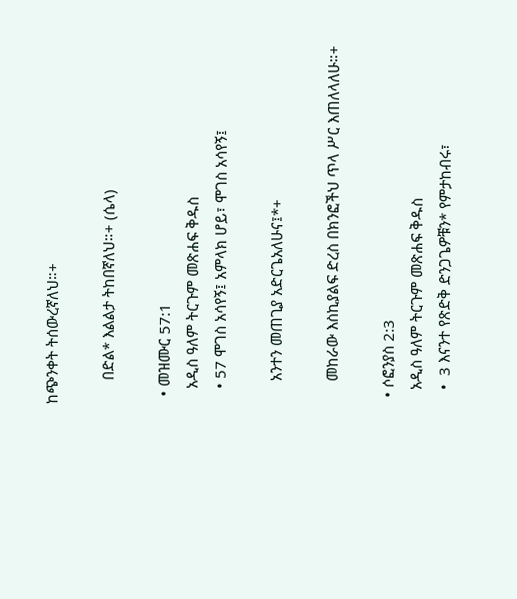ከጭንቀት ትሰውረኛለህ።+

      በድል* እልልታ ትከበኛለህ።+ (ሴላ)

  • መዝሙር 57:1
    አዲስ ዓለም ትርጉም መጽሐፍ ቅዱስ
    • 57 ሞገስ አሳየኝ፤ አምላክ ሆይ፣ ሞገስ አሳየኝ፤

      አንተን መጠጊያ አድርጌአለሁና፤*+

      መከራው እስኪያልፍ ድረስ በክንፎችህ ጥላ ሥር እጠለላለሁ።+

  • ሶፎንያስ 2:3
    አዲስ ዓለም ትርጉም መጽሐፍ ቅዱስ
    •  3 እናንተ የጽድቅ ድንጋጌዎቹን* የምታከብሩ፣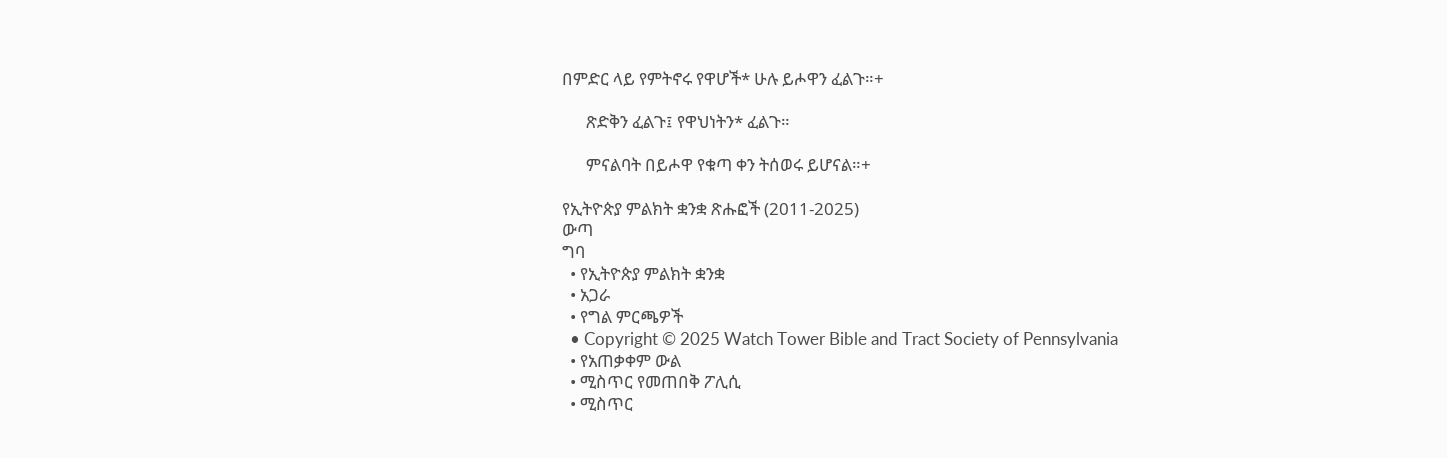በምድር ላይ የምትኖሩ የዋሆች* ሁሉ ይሖዋን ፈልጉ።+

      ጽድቅን ፈልጉ፤ የዋህነትን* ፈልጉ።

      ምናልባት በይሖዋ የቁጣ ቀን ትሰወሩ ይሆናል።+

የኢትዮጵያ ምልክት ቋንቋ ጽሑፎች (2011-2025)
ውጣ
ግባ
  • የኢትዮጵያ ምልክት ቋንቋ
  • አጋራ
  • የግል ምርጫዎች
  • Copyright © 2025 Watch Tower Bible and Tract Society of Pennsylvania
  • የአጠቃቀም ውል
  • ሚስጥር የመጠበቅ ፖሊሲ
  • ሚስጥር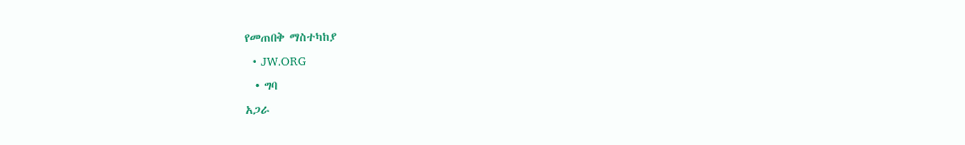የመጠበቅ ማስተካከያ
  • JW.ORG
  • ግባ
አጋራ